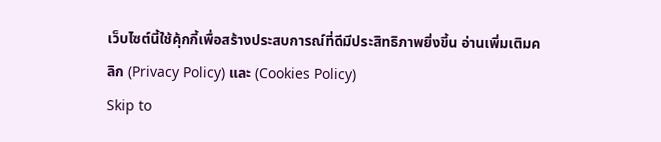เว็บไซต์นี้ใช้คุ้กกี้เพื่อสร้างประสบการณ์ที่ดีมีประสิทธิภาพยิ่งขี้น อ่านเพิ่มเติมคลิก (Privacy Policy) และ (Cookies Policy)
Skip to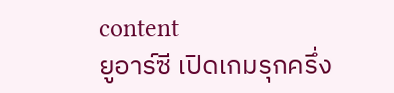content
ยูอาร์ซี เปิดเกมรุกครึ่ง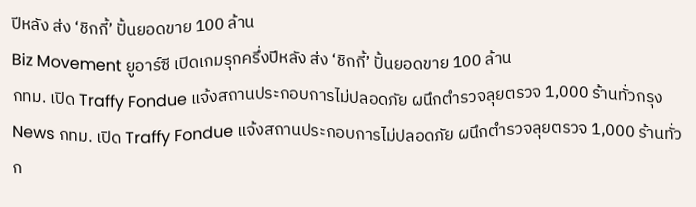ปีหลัง ส่ง ‘ชิกกี้’ ปั้นยอดขาย 100 ล้าน
Biz Movement ยูอาร์ซี เปิดเกมรุกครึ่งปีหลัง ส่ง ‘ชิกกี้’ ปั้นยอดขาย 100 ล้าน
กทม. เปิด Traffy Fondue แจ้งสถานประกอบการไม่ปลอดภัย ผนึกตำรวจลุยตรวจ 1,000 ร้านทั่วกรุง
News กทม. เปิด Traffy Fondue แจ้งสถานประกอบการไม่ปลอดภัย ผนึกตำรวจลุยตรวจ 1,000 ร้านทั่วก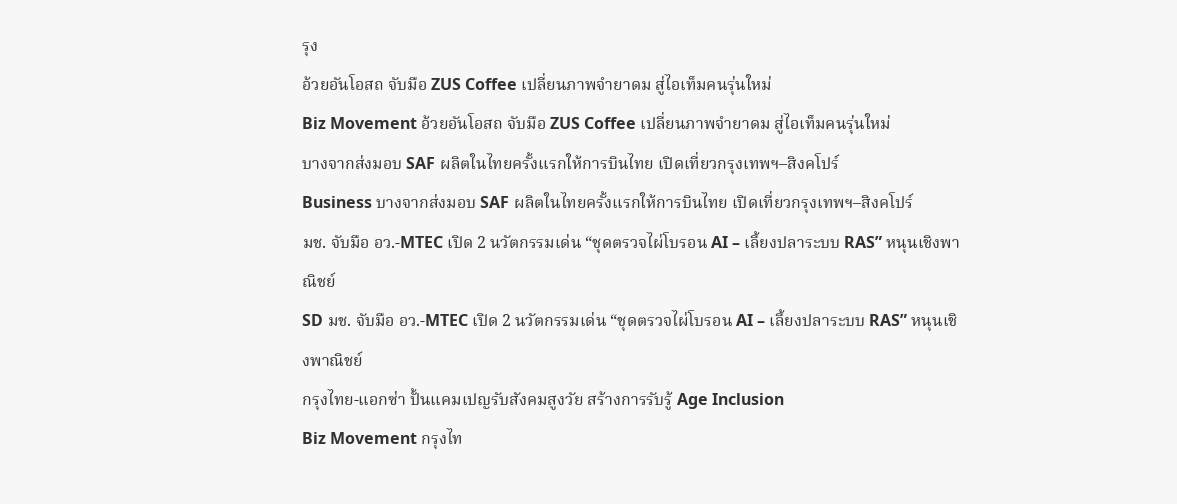รุง
อ้วยอันโอสถ จับมือ ZUS Coffee เปลี่ยนภาพจำยาดม สู่ไอเท็มคนรุ่นใหม่
Biz Movement อ้วยอันโอสถ จับมือ ZUS Coffee เปลี่ยนภาพจำยาดม สู่ไอเท็มคนรุ่นใหม่
บางจากส่งมอบ SAF ผลิตในไทยครั้งแรกให้การบินไทย เปิดเที่ยวกรุงเทพฯ–สิงคโปร์
Business บางจากส่งมอบ SAF ผลิตในไทยครั้งแรกให้การบินไทย เปิดเที่ยวกรุงเทพฯ–สิงคโปร์
มช. จับมือ อว.-MTEC เปิด 2 นวัตกรรมเด่น “ชุดตรวจไผ่โบรอน AI – เลี้ยงปลาระบบ RAS” หนุนเชิงพาณิชย์
SD มช. จับมือ อว.-MTEC เปิด 2 นวัตกรรมเด่น “ชุดตรวจไผ่โบรอน AI – เลี้ยงปลาระบบ RAS” หนุนเชิงพาณิชย์
กรุงไทย-แอกซ่า ปั้นแคมเปญรับสังคมสูงวัย สร้างการรับรู้ Age Inclusion
Biz Movement กรุงไท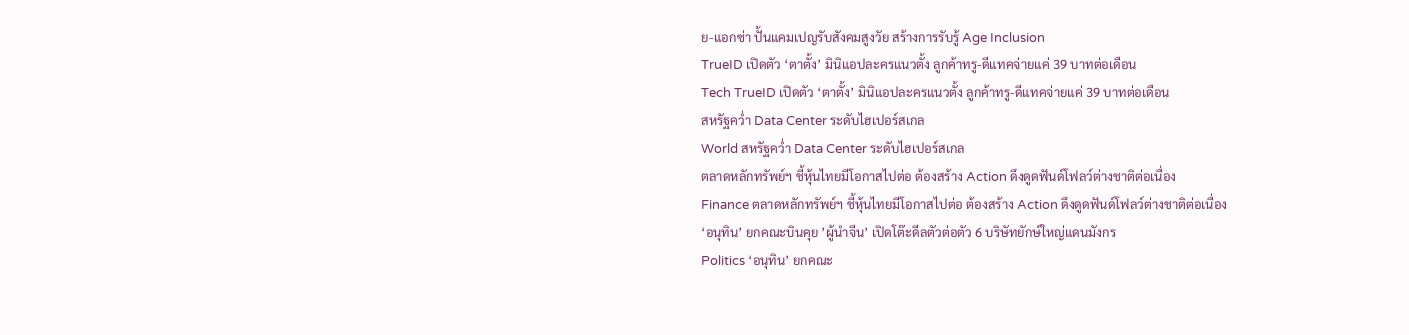ย-แอกซ่า ปั้นแคมเปญรับสังคมสูงวัย สร้างการรับรู้ Age Inclusion
TrueID เปิดตัว ‘ตาตั้ง’ มินิแอปละครแนวตั้ง ลูกค้าทรู-ดีแทคจ่ายแค่ 39 บาทต่อเดือน
Tech TrueID เปิดตัว ‘ตาตั้ง’ มินิแอปละครแนวตั้ง ลูกค้าทรู-ดีแทคจ่ายแค่ 39 บาทต่อเดือน
สหรัฐคว่ำ Data Center ระดับไฮเปอร์สเกล
World สหรัฐคว่ำ Data Center ระดับไฮเปอร์สเกล
ตลาดหลักทรัพย์ฯ ชี้หุ้นไทยมีโอกาสไปต่อ ต้องสร้าง Action ดึงดูดฟันด์โฟลว์ต่างชาติต่อเนื่อง
Finance ตลาดหลักทรัพย์ฯ ชี้หุ้นไทยมีโอกาสไปต่อ ต้องสร้าง Action ดึงดูดฟันด์โฟลว์ต่างชาติต่อเนื่อง
‘อนุทิน’ ยกคณะบินคุย ’ผู้นำจีน’ เปิดโต๊ะดีลตัวต่อตัว 6 บริษัทยักษ์ใหญ่แดนมังกร
Politics ‘อนุทิน’ ยกคณะ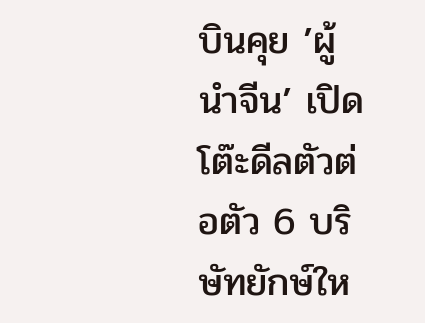บินคุย ’ผู้นำจีน’ เปิดโต๊ะดีลตัวต่อตัว 6 บริษัทยักษ์ให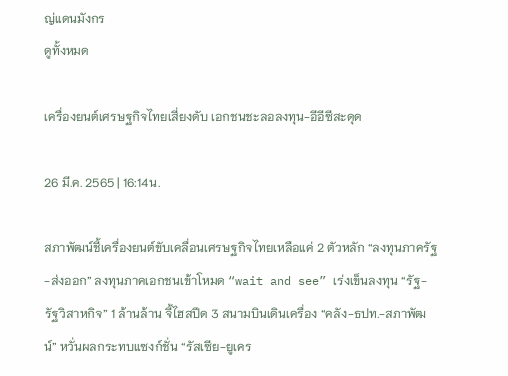ญ่แดนมังกร
ดูทั้งหมด

เครื่องยนต์เศรษฐกิจไทยเสี่ยงดับ เอกชนชะลอลงทุน-อีอีซีสะดุด

26 มี.ค. 2565 | 16:14น.

สภาพัฒน์ชี้เครื่องยนต์ขับเคลื่อนเศรษฐกิจไทยเหลือแค่ 2 ตัวหลัก “ลงทุนภาครัฐ-ส่งออก” ลงทุนภาคเอกชนเข้าโหมด “wait and see” เร่งเข็นลงทุน “รัฐ-รัฐวิสาหกิจ” 1 ล้านล้าน จี้ไฮสปีด 3 สนามบินเดินเครื่อง “คลัง-ธปท.-สภาพัฒน์” หวั่นผลกระทบแซงก์ชั่น “รัสเซีย-ยูเคร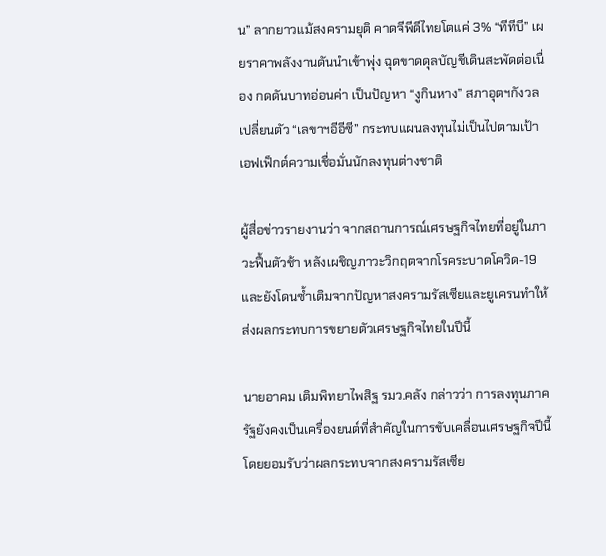น” ลากยาวแม้สงครามยุติ คาดจีพีดีไทยโตแค่ 3% “ทีทีบี” เผยราคาพลังงานดันนำเข้าพุ่ง ฉุดขาดดุลบัญชีเดินสะพัดต่อเนื่อง กดดันบาทอ่อนค่า เป็นปัญหา “งูกินหาง” สภาอุตฯกังวลเปลี่ยนตัว “เลขาฯอีอีซี” กระทบแผนลงทุนไม่เป็นไปตามเป้า เอฟเฟ็กต์ความเชื่อมั่นนักลงทุนต่างชาติ

ผู้สื่อข่าวรายงานว่า จากสถานการณ์เศรษฐกิจไทยที่อยู่ในภาวะฟื้นตัวช้า หลังเผชิญภาวะวิกฤตจากโรคระบาดโควิด-19 และยังโดนซ้ำเติมจากปัญหาสงครามรัสเซียและยูเครนทำให้ส่งผลกระทบการขยายตัวเศรษฐกิจไทยในปีนี้

นายอาคม เติมพิทยาไพสิฐ รมว.คลัง กล่าวว่า การลงทุนภาครัฐยังคงเป็นเครื่องยนต์ที่สำคัญในการขับเคลื่อนเศรษฐกิจปีนี้ โดยยอมรับว่าผลกระทบจากสงครามรัสเซีย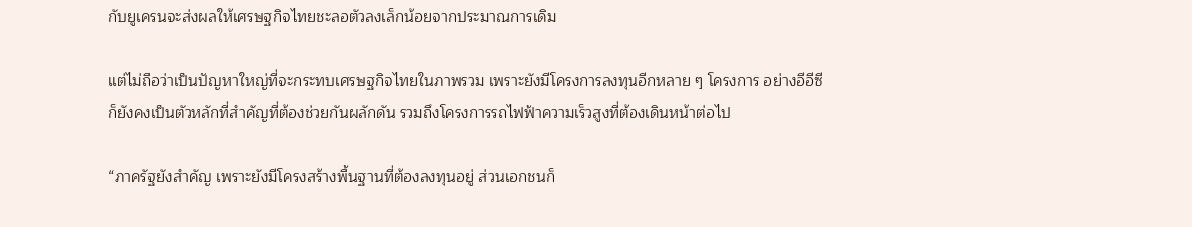กับยูเครนจะส่งผลให้เศรษฐกิจไทยชะลอตัวลงเล็กน้อยจากประมาณการเดิม

แต่ไม่ถือว่าเป็นปัญหาใหญ่ที่จะกระทบเศรษฐกิจไทยในภาพรวม เพราะยังมีโครงการลงทุนอีกหลาย ๆ โครงการ อย่างอีอีซีก็ยังคงเป็นตัวหลักที่สำคัญที่ต้องช่วยกันผลักดัน รวมถึงโครงการรถไฟฟ้าความเร็วสูงที่ต้องเดินหน้าต่อไป

“ภาครัฐยังสำคัญ เพราะยังมีโครงสร้างพื้นฐานที่ต้องลงทุนอยู่ ส่วนเอกชนก็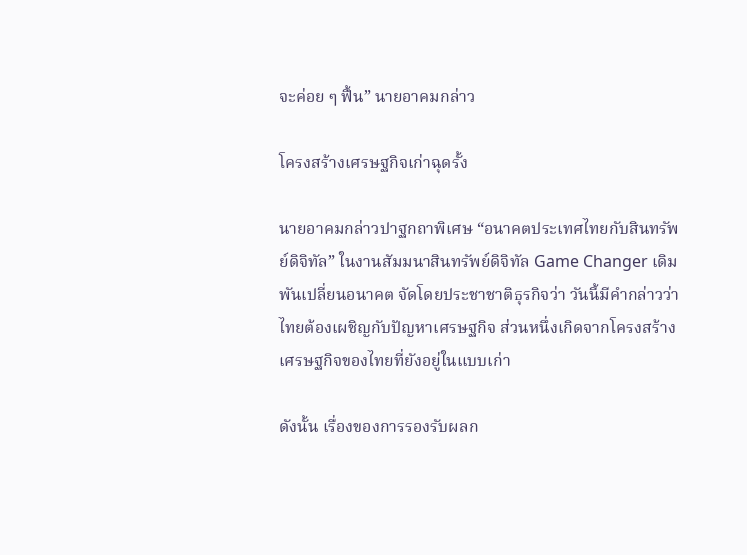จะค่อย ๆ ฟื้น” นายอาคมกล่าว

โครงสร้างเศรษฐกิจเก่าฉุดรั้ง

นายอาคมกล่าวปาฐกถาพิเศษ “อนาคตประเทศไทยกับสินทรัพย์ดิจิทัล” ในงานสัมมนาสินทรัพย์ดิจิทัล Game Changer เดิมพันเปลี่ยนอนาคต จัดโดยประชาชาติธุรกิจว่า วันนี้มีคำกล่าวว่า ไทยต้องเผชิญกับปัญหาเศรษฐกิจ ส่วนหนึ่งเกิดจากโครงสร้างเศรษฐกิจของไทยที่ยังอยู่ในแบบเก่า

ดังนั้น เรื่องของการรองรับผลก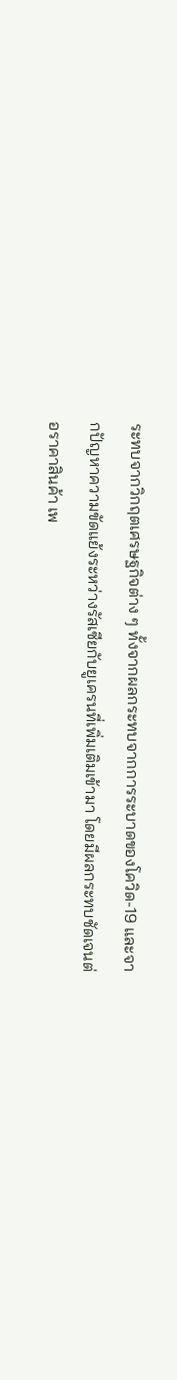ระทบจากวิกฤตเศรษฐกิจต่าง ๆ ทั้งจากผลกระทบจากการระบาดของโควิด-19 และจากปัญหาความขัดแย้งระหว่างรัสเซียกับยูเครนที่เพิ่มเติมเข้ามา โดยมีผลกระทบชัดเจนต่อราคาสินค้า เพ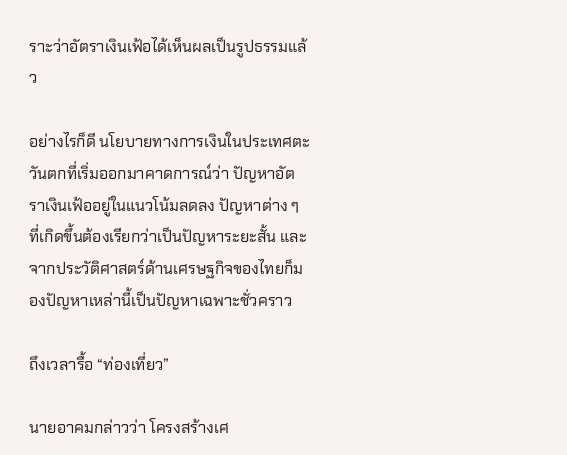ราะว่าอัตราเงินเฟ้อได้เห็นผลเป็นรูปธรรมแล้ว

อย่างไรก็ดี นโยบายทางการเงินในประเทศตะวันตกที่เริ่มออกมาคาดการณ์ว่า ปัญหาอัตราเงินเฟ้ออยู่ในแนวโน้มลดลง ปัญหาต่าง ๆ ที่เกิดขึ้นต้องเรียกว่าเป็นปัญหาระยะสั้น และจากประวัติศาสตร์ด้านเศรษฐกิจของไทยก็มองปัญหาเหล่านี้เป็นปัญหาเฉพาะชั่วคราว

ถึงเวลารื้อ “ท่องเที่ยว”

นายอาคมกล่าวว่า โครงสร้างเศ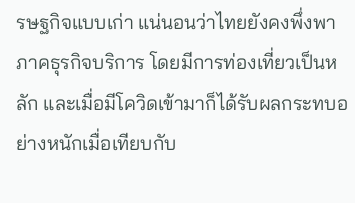รษฐกิจแบบเก่า แน่นอนว่าไทยยังคงพึ่งพาภาคธุรกิจบริการ โดยมีการท่องเที่ยวเป็นหลัก และเมื่อมีโควิดเข้ามาก็ได้รับผลกระทบอย่างหนักเมื่อเทียบกับ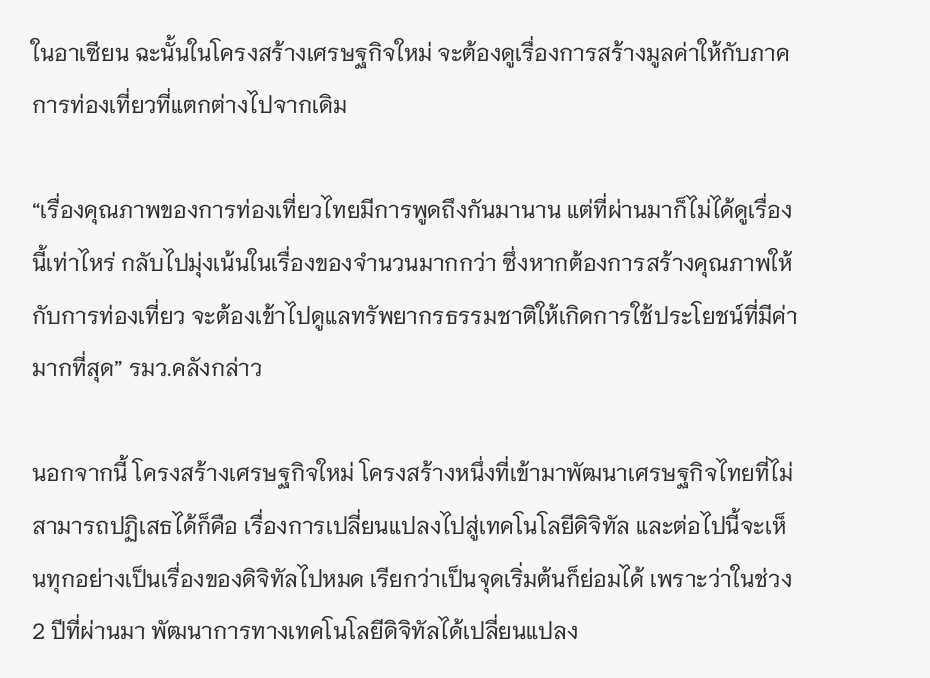ในอาเซียน ฉะนั้นในโครงสร้างเศรษฐกิจใหม่ จะต้องดูเรื่องการสร้างมูลค่าให้กับภาคการท่องเที่ยวที่แตกต่างไปจากเดิม

“เรื่องคุณภาพของการท่องเที่ยวไทยมีการพูดถึงกันมานาน แต่ที่ผ่านมาก็ไม่ได้ดูเรื่องนี้เท่าไหร่ กลับไปมุ่งเน้นในเรื่องของจำนวนมากกว่า ซึ่งหากต้องการสร้างคุณภาพให้กับการท่องเที่ยว จะต้องเข้าไปดูแลทรัพยากรธรรมชาติให้เกิดการใช้ประโยชน์ที่มีค่ามากที่สุด” รมว.คลังกล่าว

นอกจากนี้ โครงสร้างเศรษฐกิจใหม่ โครงสร้างหนึ่งที่เข้ามาพัฒนาเศรษฐกิจไทยที่ไม่สามารถปฏิเสธได้ก็คือ เรื่องการเปลี่ยนแปลงไปสู่เทคโนโลยีดิจิทัล และต่อไปนี้จะเห็นทุกอย่างเป็นเรื่องของดิจิทัลไปหมด เรียกว่าเป็นจุดเริ่มต้นก็ย่อมได้ เพราะว่าในช่วง 2 ปีที่ผ่านมา พัฒนาการทางเทคโนโลยีดิจิทัลได้เปลี่ยนแปลง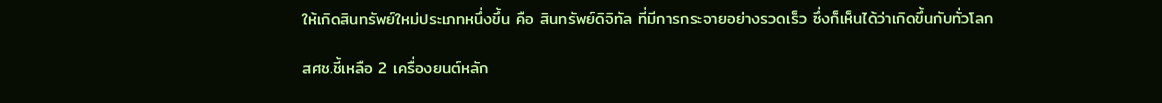ให้เกิดสินทรัพย์ใหม่ประเภทหนึ่งขึ้น คือ สินทรัพย์ดิจิทัล ที่มีการกระจายอย่างรวดเร็ว ซึ่งก็เห็นได้ว่าเกิดขึ้นกับทั่วโลก

สศช.ชี้เหลือ 2 เครื่องยนต์หลัก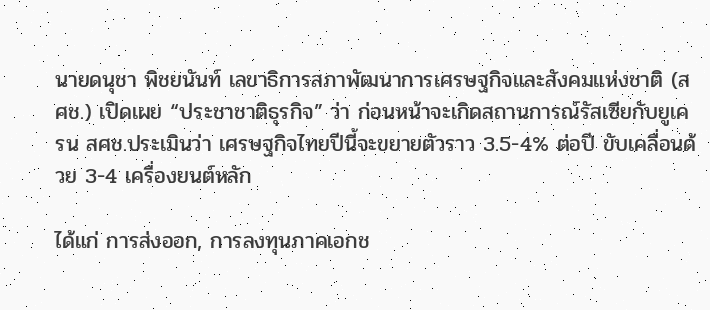นายดนุชา พิชยนันท์ เลขาธิการสภาพัฒนาการเศรษฐกิจและสังคมแห่งชาติ (สศช.) เปิดเผย “ประชาชาติธุรกิจ” ว่า ก่อนหน้าจะเกิดสถานการณ์รัสเซียกับยูเครน สศช.ประเมินว่า เศรษฐกิจไทยปีนี้จะขยายตัวราว 3.5-4% ต่อปี ขับเคลื่อนด้วย 3-4 เครื่องยนต์หลัก

ได้แก่ การส่งออก, การลงทุนภาคเอกช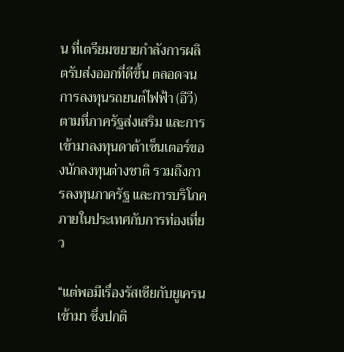น ที่เตรียมขยายกำลังการผลิตรับส่งออกที่ดีขึ้น ตลอดจนการลงทุนรถยนต์ไฟฟ้า (อีวี) ตามที่ภาครัฐส่งเสริม และการเข้ามาลงทุนดาต้าเซ็นเตอร์ของนักลงทุนต่างชาติ รวมถึงการลงทุนภาครัฐ และการบริโภคภายในประเทศกับการท่องเที่ยว

“แต่พอมีเรื่องรัสเซียกับยูเครนเข้ามา ซึ่งปกติ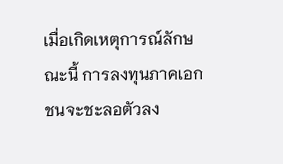เมื่อเกิดเหตุการณ์ลักษณะนี้ การลงทุนภาคเอกชนจะชะลอตัวลง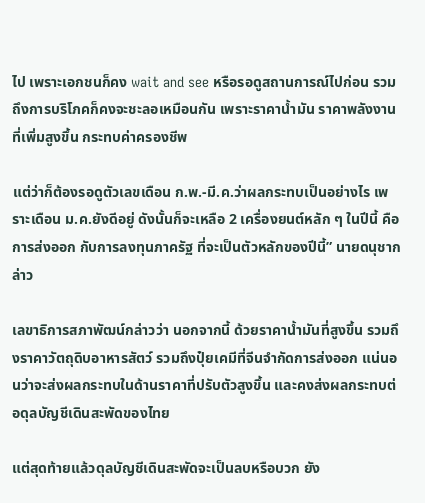ไป เพราะเอกชนก็คง wait and see หรือรอดูสถานการณ์ไปก่อน รวมถึงการบริโภคก็คงจะชะลอเหมือนกัน เพราะราคาน้ำมัน ราคาพลังงานที่เพิ่มสูงขึ้น กระทบค่าครองชีพ

แต่ว่าก็ต้องรอดูตัวเลขเดือน ก.พ.-มี.ค.ว่าผลกระทบเป็นอย่างไร เพราะเดือน ม.ค.ยังดีอยู่ ดังนั้นก็จะเหลือ 2 เครื่องยนต์หลัก ๆ ในปีนี้ คือ การส่งออก กับการลงทุนภาครัฐ ที่จะเป็นตัวหลักของปีนี้” นายดนุชากล่าว

เลขาธิการสภาพัฒน์กล่าวว่า นอกจากนี้ ด้วยราคาน้ำมันที่สูงขึ้น รวมถึงราคาวัตถุดิบอาหารสัตว์ รวมถึงปุ๋ยเคมีที่จีนจำกัดการส่งออก แน่นอนว่าจะส่งผลกระทบในด้านราคาที่ปรับตัวสูงขึ้น และคงส่งผลกระทบต่อดุลบัญชีเดินสะพัดของไทย

แต่สุดท้ายแล้วดุลบัญชีเดินสะพัดจะเป็นลบหรือบวก ยัง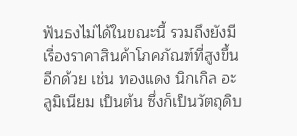ฟันธงไม่ได้ในขณะนี้ รวมถึงยังมีเรื่องราคาสินค้าโภคภัณฑ์ที่สูงขึ้นอีกด้วย เช่น ทองแดง นิกเกิล อะลูมิเนียม เป็นต้น ซึ่งก็เป็นวัตถุดิบ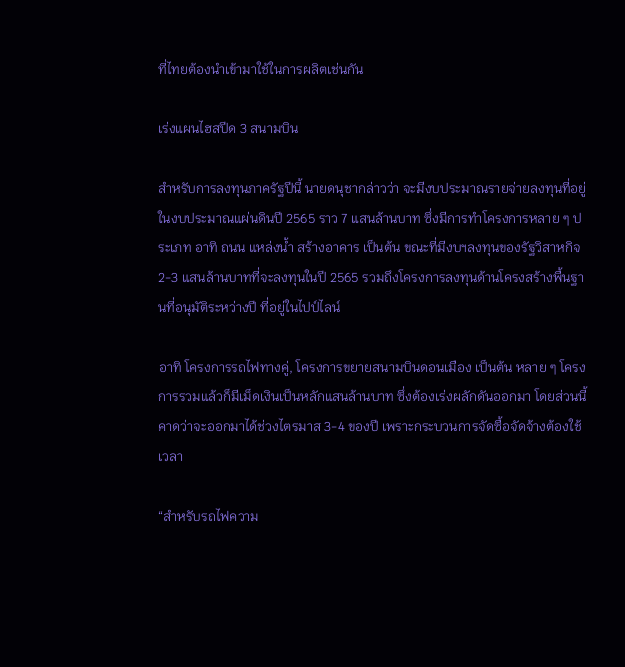ที่ไทยต้องนำเข้ามาใช้ในการผลิตเช่นกัน

เร่งแผนไฮสปีด 3 สนามบิน

สำหรับการลงทุนภาครัฐปีนี้ นายดนุชากล่าวว่า จะมีงบประมาณรายจ่ายลงทุนที่อยู่ในงบประมาณแผ่นดินปี 2565 ราว 7 แสนล้านบาท ซึ่งมีการทำโครงการหลาย ๆ ประเภท อาทิ ถนน แหล่งน้ำ สร้างอาคาร เป็นต้น ขณะที่มีงบฯลงทุนของรัฐวิสาหกิจ 2-3 แสนล้านบาทที่จะลงทุนในปี 2565 รวมถึงโครงการลงทุนด้านโครงสร้างพื้นฐานที่อนุมัติระหว่างปี ที่อยู่ในไปป์ไลน์

อาทิ โครงการรถไฟทางคู่, โครงการขยายสนามบินดอนเมือง เป็นต้น หลาย ๆ โครงการรวมแล้วก็มีเม็ดเงินเป็นหลักแสนล้านบาท ซึ่งต้องเร่งผลักดันออกมา โดยส่วนนี้คาดว่าจะออกมาได้ช่วงไตรมาส 3-4 ของปี เพราะกระบวนการจัดซื้อจัดจ้างต้องใช้เวลา

“สำหรับรถไฟความ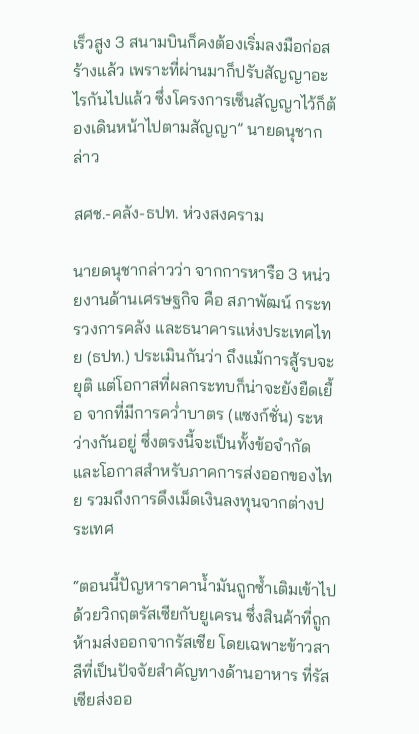เร็วสูง 3 สนามบินก็คงต้องเริ่มลงมือก่อสร้างแล้ว เพราะที่ผ่านมาก็ปรับสัญญาอะไรกันไปแล้ว ซึ่งโครงการเซ็นสัญญาไว้ก็ต้องเดินหน้าไปตามสัญญา” นายดนุชากล่าว

สศช.-คลัง-ธปท. ห่วงสงคราม

นายดนุชากล่าวว่า จากการหารือ 3 หน่วยงานด้านเศรษฐกิจ คือ สภาพัฒน์ กระทรวงการคลัง และธนาคารแห่งประเทศไทย (ธปท.) ประเมินกันว่า ถึงแม้การสู้รบจะยุติ แต่โอกาสที่ผลกระทบก็น่าจะยังยืดเยื้อ จากที่มีการคว่ำบาตร (แซงก์ชั่น) ระหว่างกันอยู่ ซึ่งตรงนี้จะเป็นทั้งข้อจำกัด และโอกาสสำหรับภาคการส่งออกของไทย รวมถึงการดึงเม็ดเงินลงทุนจากต่างประเทศ

“ตอนนี้ปัญหาราคาน้ำมันถูกซ้ำเติมเข้าไปด้วยวิกฤตรัสเซียกับยูเครน ซึ่งสินค้าที่ถูกห้ามส่งออกจากรัสเซีย โดยเฉพาะข้าวสาลีที่เป็นปัจจัยสำคัญทางด้านอาหาร ที่รัสเซียส่งออ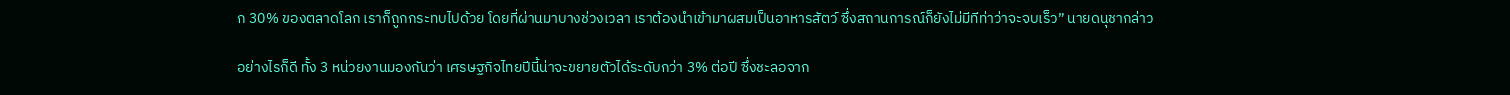ก 30% ของตลาดโลก เราก็ถูกกระทบไปด้วย โดยที่ผ่านมาบางช่วงเวลา เราต้องนำเข้ามาผสมเป็นอาหารสัตว์ ซึ่งสถานการณ์ก็ยังไม่มีทีท่าว่าจะจบเร็ว” นายดนุชากล่าว

อย่างไรก็ดี ทั้ง 3 หน่วยงานมองกันว่า เศรษฐกิจไทยปีนี้น่าจะขยายตัวได้ระดับกว่า 3% ต่อปี ซึ่งชะลอจาก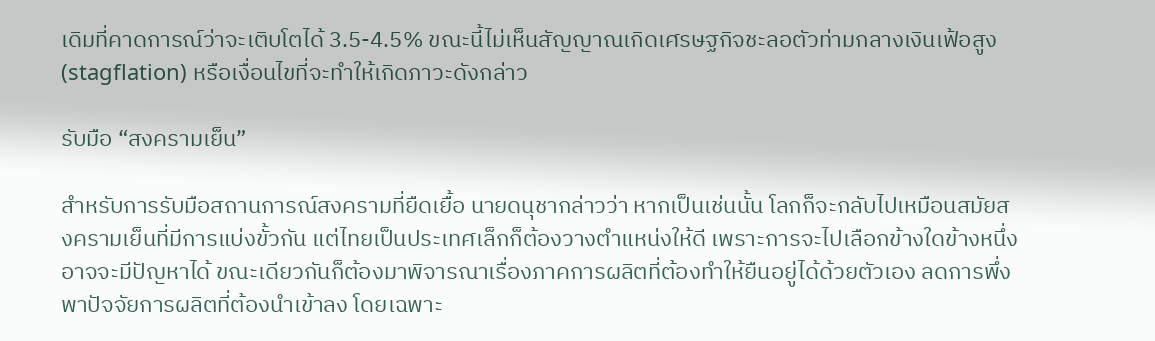เดิมที่คาดการณ์ว่าจะเติบโตได้ 3.5-4.5% ขณะนี้ไม่เห็นสัญญาณเกิดเศรษฐกิจชะลอตัวท่ามกลางเงินเฟ้อสูง (stagflation) หรือเงื่อนไขที่จะทำให้เกิดภาวะดังกล่าว

รับมือ “สงครามเย็น”

สำหรับการรับมือสถานการณ์สงครามที่ยืดเยื้อ นายดนุชากล่าวว่า หากเป็นเช่นนั้น โลกก็จะกลับไปเหมือนสมัยสงครามเย็นที่มีการแบ่งขั้วกัน แต่ไทยเป็นประเทศเล็กก็ต้องวางตำแหน่งให้ดี เพราะการจะไปเลือกข้างใดข้างหนึ่งอาจจะมีปัญหาได้ ขณะเดียวกันก็ต้องมาพิจารณาเรื่องภาคการผลิตที่ต้องทำให้ยืนอยู่ได้ด้วยตัวเอง ลดการพึ่งพาปัจจัยการผลิตที่ต้องนำเข้าลง โดยเฉพาะ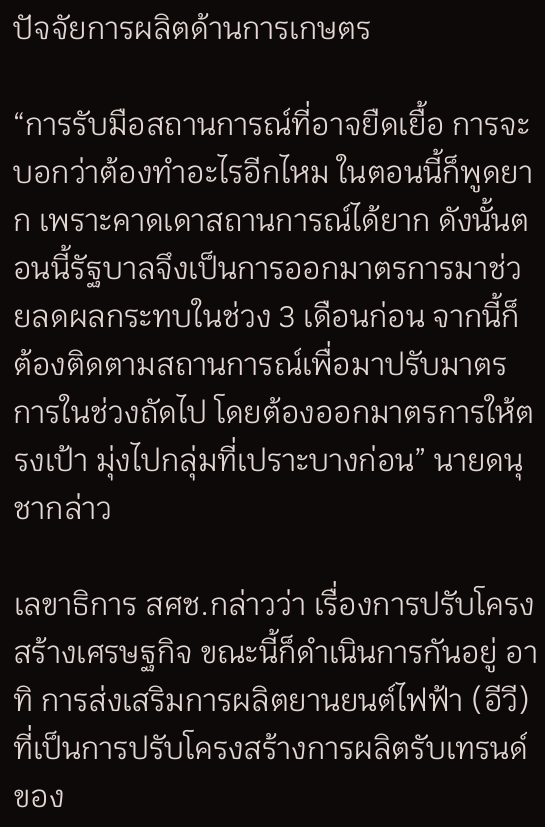ปัจจัยการผลิตด้านการเกษตร

“การรับมือสถานการณ์ที่อาจยืดเยื้อ การจะบอกว่าต้องทำอะไรอีกไหม ในตอนนี้ก็พูดยาก เพราะคาดเดาสถานการณ์ได้ยาก ดังนั้นตอนนี้รัฐบาลจึงเป็นการออกมาตรการมาช่วยลดผลกระทบในช่วง 3 เดือนก่อน จากนี้ก็ต้องติดตามสถานการณ์เพื่อมาปรับมาตรการในช่วงถัดไป โดยต้องออกมาตรการให้ตรงเป้า มุ่งไปกลุ่มที่เปราะบางก่อน” นายดนุชากล่าว

เลขาธิการ สศช.กล่าวว่า เรื่องการปรับโครงสร้างเศรษฐกิจ ขณะนี้ก็ดำเนินการกันอยู่ อาทิ การส่งเสริมการผลิตยานยนต์ไฟฟ้า (อีวี) ที่เป็นการปรับโครงสร้างการผลิตรับเทรนด์ของ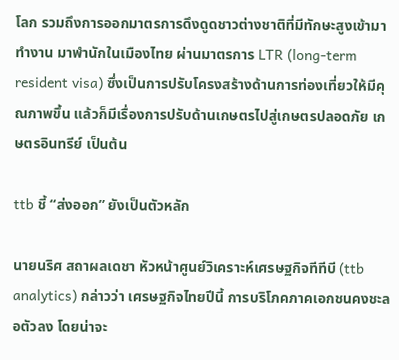โลก รวมถึงการออกมาตรการดึงดูดชาวต่างชาติที่มีทักษะสูงเข้ามาทำงาน มาพำนักในเมืองไทย ผ่านมาตรการ LTR (long-term resident visa) ซึ่งเป็นการปรับโครงสร้างด้านการท่องเที่ยวให้มีคุณภาพขึ้น แล้วก็มีเรื่องการปรับด้านเกษตรไปสู่เกษตรปลอดภัย เกษตรอินทรีย์ เป็นต้น

ttb ชี้ “ส่งออก” ยังเป็นตัวหลัก

นายนริศ สถาผลเดชา หัวหน้าศูนย์วิเคราะห์เศรษฐกิจทีทีบี (ttb analytics) กล่าวว่า เศรษฐกิจไทยปีนี้ การบริโภคภาคเอกชนคงชะลอตัวลง โดยน่าจะ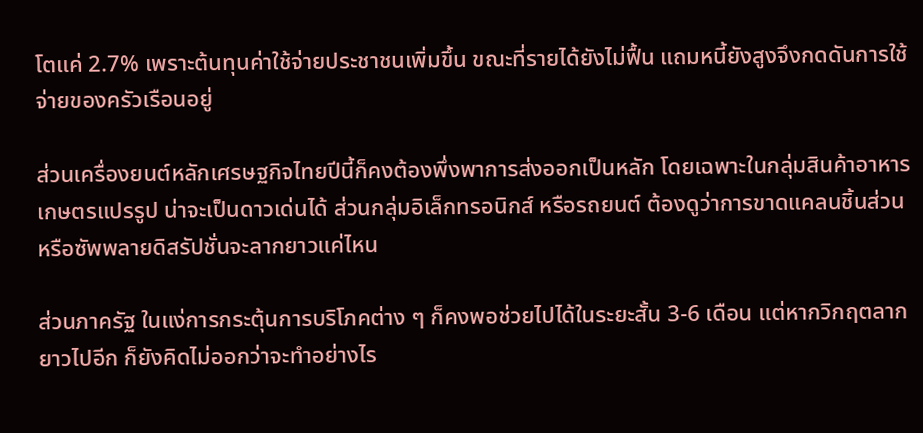โตแค่ 2.7% เพราะต้นทุนค่าใช้จ่ายประชาชนเพิ่มขึ้น ขณะที่รายได้ยังไม่ฟื้น แถมหนี้ยังสูงจึงกดดันการใช้จ่ายของครัวเรือนอยู่

ส่วนเครื่องยนต์หลักเศรษฐกิจไทยปีนี้ก็คงต้องพึ่งพาการส่งออกเป็นหลัก โดยเฉพาะในกลุ่มสินค้าอาหาร เกษตรแปรรูป น่าจะเป็นดาวเด่นได้ ส่วนกลุ่มอิเล็กทรอนิกส์ หรือรถยนต์ ต้องดูว่าการขาดแคลนชิ้นส่วนหรือซัพพลายดิสรัปชั่นจะลากยาวแค่ไหน

ส่วนภาครัฐ ในแง่การกระตุ้นการบริโภคต่าง ๆ ก็คงพอช่วยไปได้ในระยะสั้น 3-6 เดือน แต่หากวิกฤตลากยาวไปอีก ก็ยังคิดไม่ออกว่าจะทำอย่างไร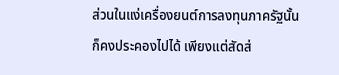ส่วนในแง่เครื่องยนต์การลงทุนภาครัฐนั้นก็คงประคองไปได้ เพียงแต่สัดส่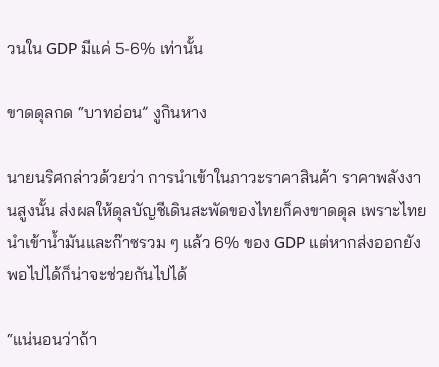วนใน GDP มีแค่ 5-6% เท่านั้น

ขาดดุลกด “บาทอ่อน” งูกินหาง

นายนริศกล่าวด้วยว่า การนำเข้าในภาวะราคาสินค้า ราคาพลังงานสูงนั้น ส่งผลให้ดุลบัญชีเดินสะพัดของไทยก็คงขาดดุล เพราะไทยนำเข้าน้ำมันและก๊าซรวม ๆ แล้ว 6% ของ GDP แต่หากส่งออกยังพอไปได้ก็น่าจะช่วยกันไปได้

“แน่นอนว่าถ้า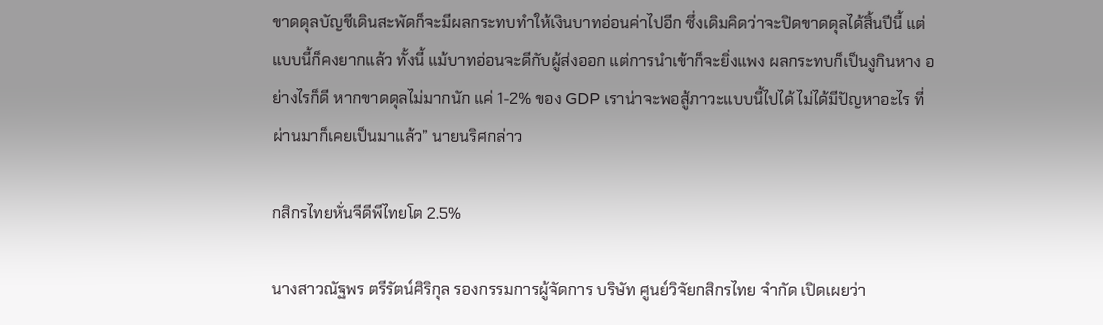ขาดดุลบัญชีเดินสะพัดก็จะมีผลกระทบทำให้เงินบาทอ่อนค่าไปอีก ซึ่งเดิมคิดว่าจะปิดขาดดุลได้สิ้นปีนี้ แต่แบบนี้ก็คงยากแล้ว ทั้งนี้ แม้บาทอ่อนจะดีกับผู้ส่งออก แต่การนำเข้าก็จะยิ่งแพง ผลกระทบก็เป็นงูกินหาง อย่างไรก็ดี หากขาดดุลไม่มากนัก แค่ 1-2% ของ GDP เราน่าจะพอสู้ภาวะแบบนี้ไปได้ ไม่ได้มีปัญหาอะไร ที่ผ่านมาก็เคยเป็นมาแล้ว” นายนริศกล่าว

กสิกรไทยหั่นจีดีพีไทยโต 2.5%

นางสาวณัฐพร ตรีรัตน์ศิริกุล รองกรรมการผู้จัดการ บริษัท ศูนย์วิจัยกสิกรไทย จำกัด เปิดเผยว่า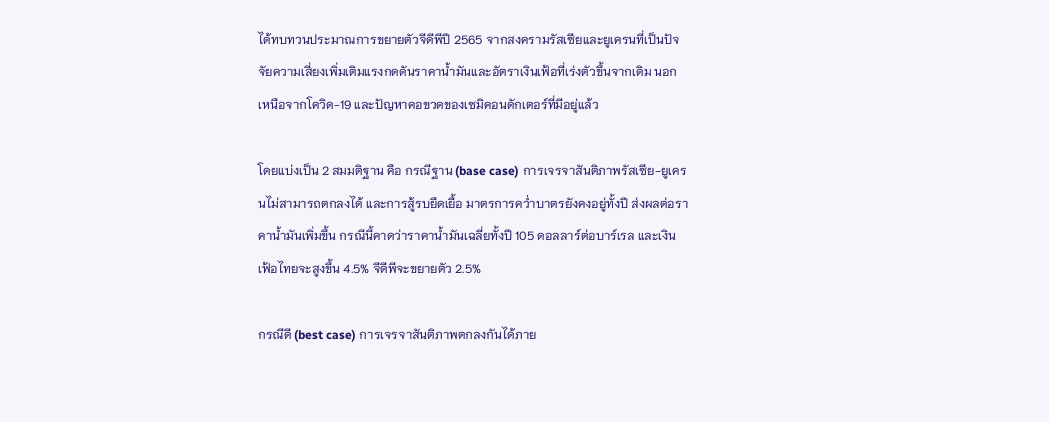ได้ทบทวนประมาณการขยายตัวจีดีพีปี 2565 จากสงครามรัสเซียและยูเครนที่เป็นปัจจัยความเสี่ยงเพิ่มเติมแรงกดดันราคาน้ำมันและอัตราเงินเฟ้อที่เร่งตัวขึ้นจากเดิม นอกเหนือจากโควิด-19 และปัญหาคอขวดของเซมิคอนดักเตอร์ที่มีอยู่แล้ว

โดยแบ่งเป็น 2 สมมติฐาน คือ กรณีฐาน (base case) การเจรจาสันติภาพรัสเซีย-ยูเครนไม่สามารถตกลงได้ และการสู้รบยืดเยื้อ มาตรการคว่ำบาตรยังคงอยู่ทั้งปี ส่งผลต่อราคาน้ำมันเพิ่มขึ้น กรณีนี้คาดว่าราคาน้ำมันเฉลี่ยทั้งปี 105 ดอลลาร์ต่อบาร์เรล และเงินเฟ้อไทยจะสูงขึ้น 4.5% จีดีพีจะขยายตัว 2.5%

กรณีดี (best case) การเจรจาสันติภาพตกลงกันได้ภาย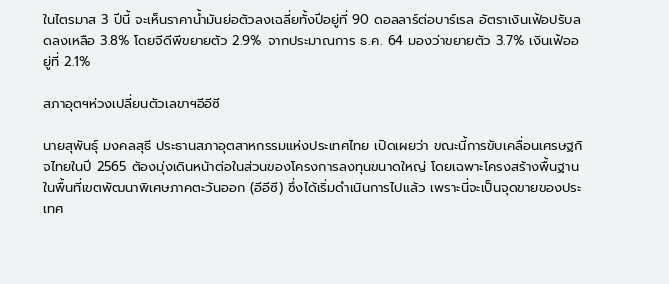ในไตรมาส 3 ปีนี้ จะเห็นราคาน้ำมันย่อตัวลงเฉลี่ยทั้งปีอยู่ที่ 90 ดอลลาร์ต่อบาร์เรล อัตราเงินเฟ้อปรับลดลงเหลือ 3.8% โดยจีดีพีขยายตัว 2.9% จากประมาณการ ธ.ค. 64 มองว่าขยายตัว 3.7% เงินเฟ้ออยู่ที่ 2.1%

สภาอุตฯห่วงเปลี่ยนตัวเลขาฯอีอีซี

นายสุพันธุ์ มงคลสุธี ประธานสภาอุตสาหกรรมแห่งประเทศไทย เปิดเผยว่า ขณะนี้การขับเคลื่อนเศรษฐกิจไทยในปี 2565 ต้องมุ่งเดินหน้าต่อในส่วนของโครงการลงทุนขนาดใหญ่ โดยเฉพาะโครงสร้างพื้นฐานในพื้นที่เขตพัฒนาพิเศษภาคตะวันออก (อีอีซี) ซึ่งได้เริ่มดำเนินการไปแล้ว เพราะนี่จะเป็นจุดขายของประเทศ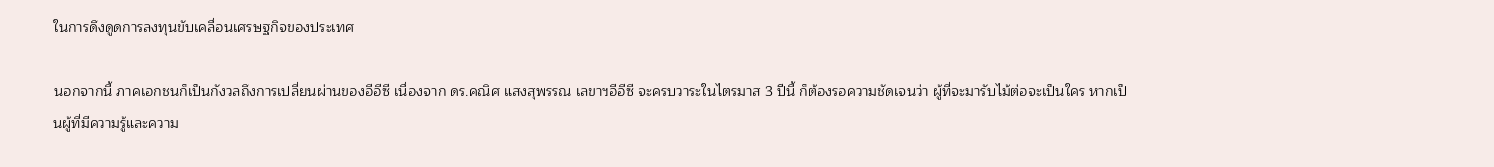ในการดึงดูดการลงทุนขับเคลื่อนเศรษฐกิจของประเทศ

นอกจากนี้ ภาคเอกชนก็เป็นกังวลถึงการเปลี่ยนผ่านของอีอีซี เนื่องจาก ดร.คณิศ แสงสุพรรณ เลขาฯอีอีซี จะครบวาระในไตรมาส 3 ปีนี้ ก็ต้องรอความชัดเจนว่า ผู้ที่จะมารับไม้ต่อจะเป็นใคร หากเป็นผู้ที่มีความรู้และความ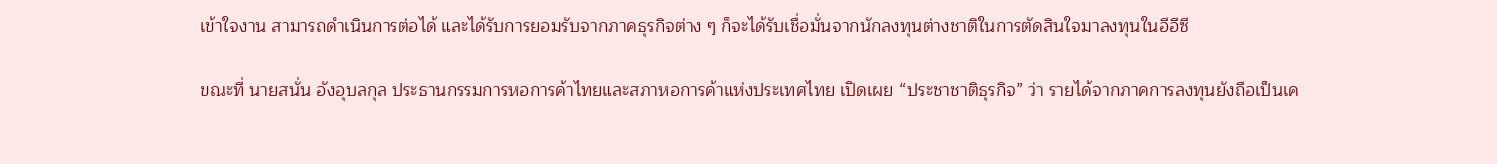เข้าใจงาน สามารถดำเนินการต่อได้ และได้รับการยอมรับจากภาคธุรกิจต่าง ๆ ก็จะได้รับเชื่อมั่นจากนักลงทุนต่างชาติในการตัดสินใจมาลงทุนในอีอีซี

ขณะที่ นายสนั่น อังอุบลกุล ประธานกรรมการหอการค้าไทยและสภาหอการค้าแห่งประเทศไทย เปิดเผย “ประชาชาติธุรกิจ” ว่า รายได้จากภาคการลงทุนยังถือเป็นเค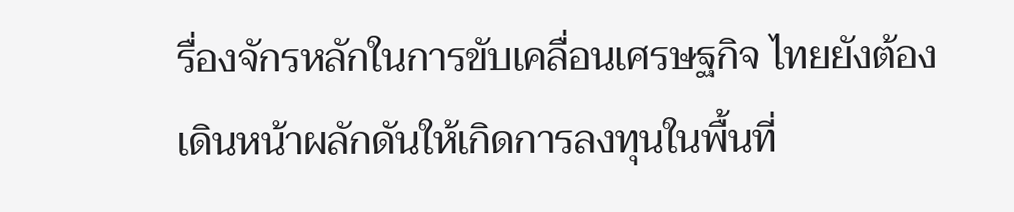รื่องจักรหลักในการขับเคลื่อนเศรษฐกิจ ไทยยังต้องเดินหน้าผลักดันให้เกิดการลงทุนในพื้นที่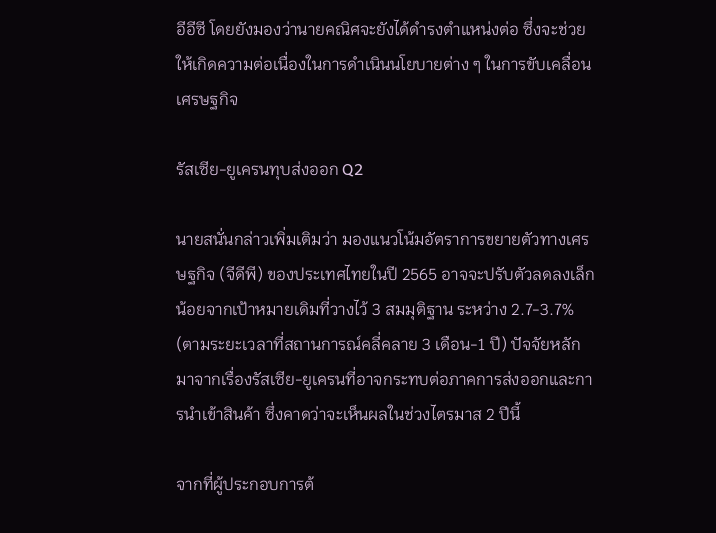อีอีซี โดยยังมองว่านายคณิศจะยังได้ดำรงตำแหน่งต่อ ซึ่งจะช่วยให้เกิดความต่อเนื่องในการดำเนินนโยบายต่าง ๆ ในการขับเคลื่อนเศรษฐกิจ

รัสเซีย-ยูเครนทุบส่งออก Q2

นายสนั่นกล่าวเพิ่มเติมว่า มองแนวโน้มอัตราการขยายตัวทางเศรษฐกิจ (จีดีพี) ของประเทศไทยในปี 2565 อาจจะปรับตัวลดลงเล็กน้อยจากเป้าหมายเดิมที่วางไว้ 3 สมมุติฐาน ระหว่าง 2.7-3.7% (ตามระยะเวลาที่สถานการณ์คลี่คลาย 3 เดือน-1 ปี) ปัจจัยหลักมาจากเรื่องรัสเซีย-ยูเครนที่อาจกระทบต่อภาคการส่งออกและการนำเข้าสินค้า ซึ่งคาดว่าจะเห็นผลในช่วงไตรมาส 2 ปีนี้

จากที่ผู้ประกอบการต้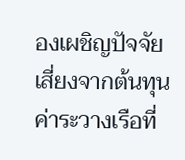องเผชิญปัจจัยเสี่ยงจากต้นทุนค่าระวางเรือที่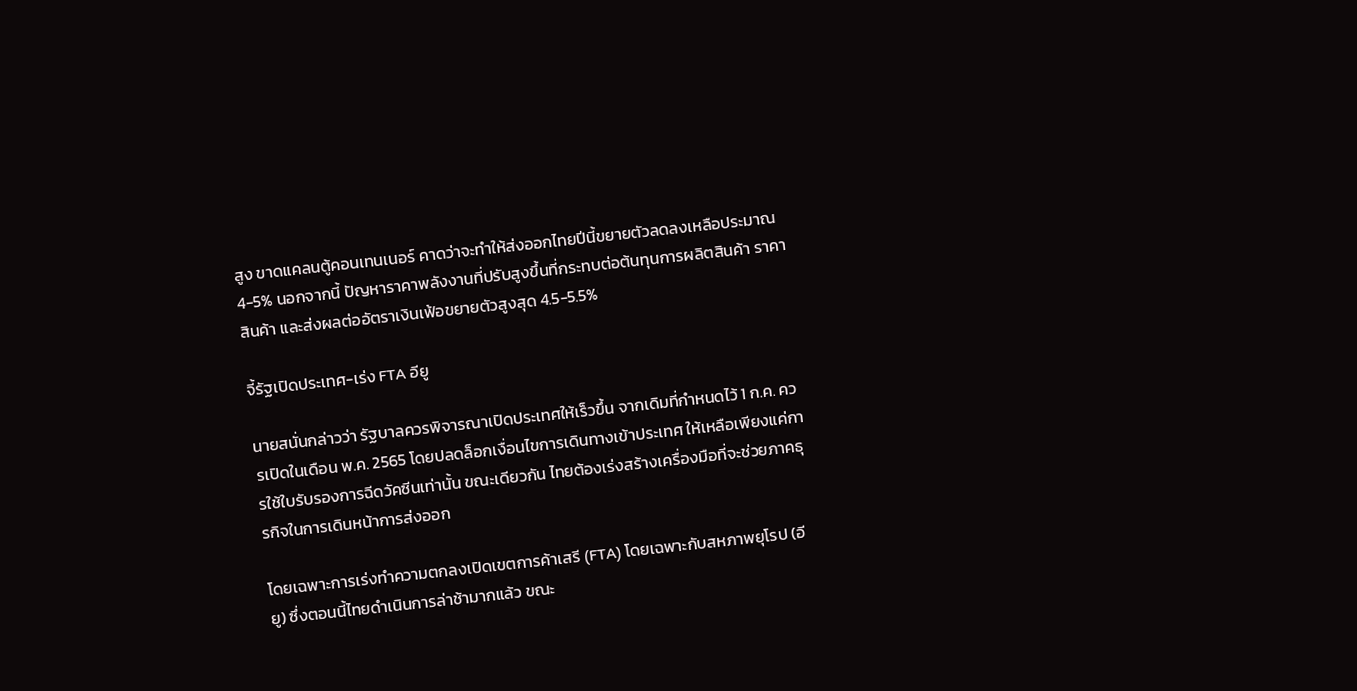สูง ขาดแคลนตู้คอนเทนเนอร์ คาดว่าจะทำให้ส่งออกไทยปีนี้ขยายตัวลดลงเหลือประมาณ 4-5% นอกจากนี้ ปัญหาราคาพลังงานที่ปรับสูงขึ้นที่กระทบต่อต้นทุนการผลิตสินค้า ราคาสินค้า และส่งผลต่ออัตราเงินเฟ้อขยายตัวสูงสุด 4.5-5.5%

จี้รัฐเปิดประเทศ-เร่ง FTA อียู

นายสนั่นกล่าวว่า รัฐบาลควรพิจารณาเปิดประเทศให้เร็วขึ้น จากเดิมที่กำหนดไว้ 1 ก.ค. ควรเปิดในเดือน พ.ค. 2565 โดยปลดล็อกเงื่อนไขการเดินทางเข้าประเทศ ให้เหลือเพียงแค่การใช้ใบรับรองการฉีดวัคซีนเท่านั้น ขณะเดียวกัน ไทยต้องเร่งสร้างเครื่องมือที่จะช่วยภาคธุรกิจในการเดินหน้าการส่งออก

โดยเฉพาะการเร่งทำความตกลงเปิดเขตการค้าเสรี (FTA) โดยเฉพาะกับสหภาพยุโรป (อียู) ซึ่งตอนนี้ไทยดำเนินการล่าช้ามากแล้ว ขณะ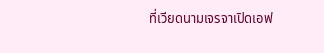ที่เวียดนามเจรจาเปิดเอฟ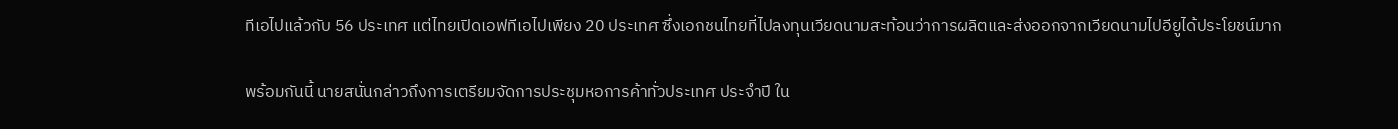ทีเอไปแล้วกับ 56 ประเทศ แต่ไทยเปิดเอฟทีเอไปเพียง 20 ประเทศ ซึ่งเอกชนไทยที่ไปลงทุนเวียดนามสะท้อนว่าการผลิตและส่งออกจากเวียดนามไปอียูได้ประโยชน์มาก

พร้อมกันนี้ นายสนั่นกล่าวถึงการเตรียมจัดการประชุมหอการค้าทั่วประเทศ ประจำปี ใน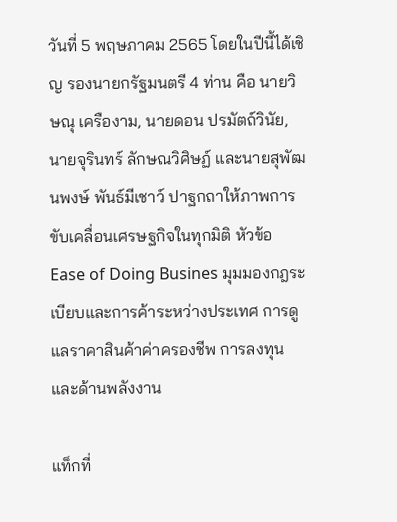วันที่ 5 พฤษภาคม 2565 โดยในปีนี้ได้เชิญ รองนายกรัฐมนตรี 4 ท่าน คือ นายวิษณุ เครืองาม, นายดอน ปรมัตถ์วินัย, นายจุรินทร์ ลักษณวิศิษฏ์ และนายสุพัฒนพงษ์ พันธ์มีเชาว์ ปาฐกถาให้ภาพการขับเคลื่อนเศรษฐกิจในทุกมิติ หัวข้อ Ease of Doing Busines มุมมองกฎระเบียบและการค้าระหว่างประเทศ การดูแลราคาสินค้าค่าครองชีพ การลงทุนและด้านพลังงาน

แท็กที่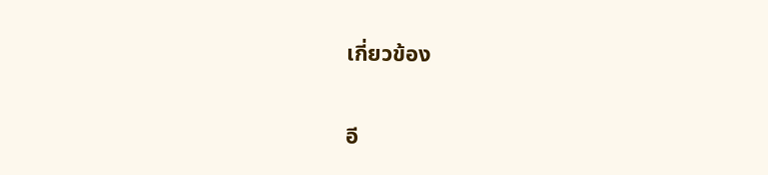เกี่ยวข้อง

อี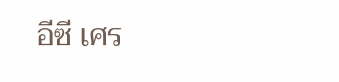อีซี เศร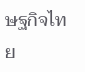ษฐกิจไทย